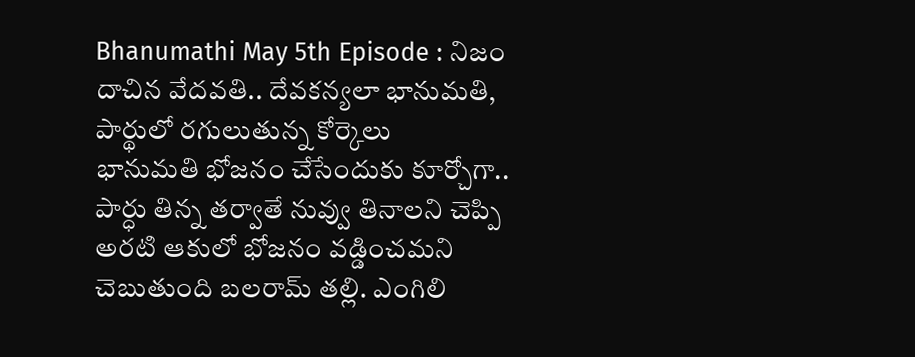Bhanumathi May 5th Episode : నిజం దాచిన వేదవతి.. దేవకన్యలా భానుమతి, పార్థులో రగులుతున్న కోర్కెలు
భానుమతి భోజనం చేసేందుకు కూర్చోగా.. పార్ధు తిన్న తర్వాతే నువ్వు తినాలని చెప్పి అరటి ఆకులో భోజనం వడ్డించమని చెబుతుంది బలరామ్ తల్లి. ఎంగిలి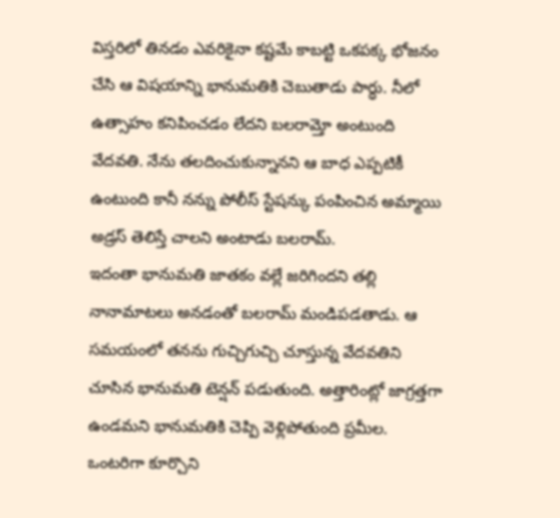విస్తరిలో తినడం ఎవరికైనా కష్టమే కాబట్టి ఒకపక్క భోజనం చేసి ఆ విషయాన్ని భానుమతికి చెబుతాడు పార్ధు. నీలో ఉత్సాహం కనిపించడం లేదని బలరామ్తో అంటుంది వేదవతి. నేను తలదించుకున్నానని ఆ బాధ ఎప్పటికీ ఉంటుంది కానీ నన్ను పోలీస్ స్టేషన్కు పంపించిన అమ్మాయి అడ్రస్ తెలిస్తే చాలని అంటాడు బలరామ్.
ఇదంతా భానుమతి జాతకం వల్లే జరిగిందని తల్లి నానామాటలు అనడంతో బలరామ్ మండిపడతాడు. ఆ సమయంలో తనను గుచ్చిగుచ్చి చూస్తున్న వేదవతిని చూసిన భానుమతి టెన్షన్ పడుతుంది. అత్తారింట్లో జాగ్రత్తగా ఉండమని భానుమతికి చెప్పి వెళ్లిపోతుంది ప్రమీల. ఒంటరిగా కూర్చొని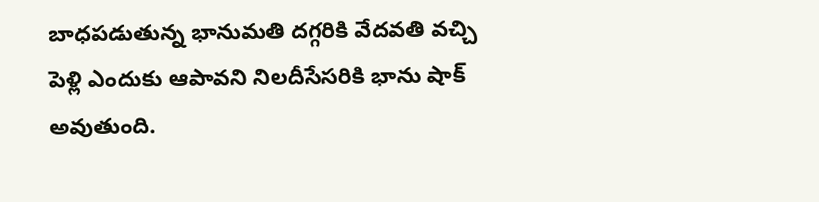బాధపడుతున్న భానుమతి దగ్గరికి వేదవతి వచ్చి పెళ్లి ఎందుకు ఆపావని నిలదీసేసరికి భాను షాక్ అవుతుంది.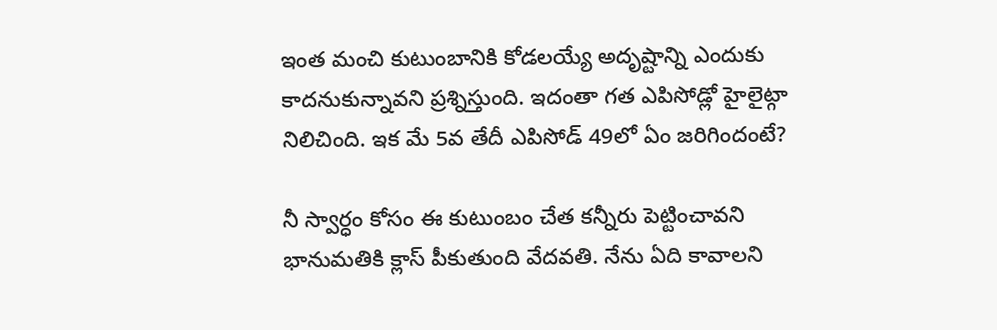ఇంత మంచి కుటుంబానికి కోడలయ్యే అదృష్టాన్ని ఎందుకు కాదనుకున్నావని ప్రశ్నిస్తుంది. ఇదంతా గత ఎపిసోడ్లో హైలైట్గా నిలిచింది. ఇక మే 5వ తేదీ ఎపిసోడ్ 49లో ఏం జరిగిందంటే?

నీ స్వార్ధం కోసం ఈ కుటుంబం చేత కన్నీరు పెట్టించావని భానుమతికి క్లాస్ పీకుతుంది వేదవతి. నేను ఏది కావాలని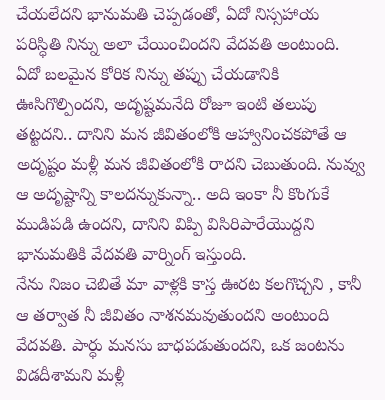చేయలేదని భానుమతి చెప్పడంతో, ఏదో నిస్సహాయ పరిస్ధితి నిన్ను అలా చేయించిందని వేదవతి అంటుంది. ఏదో బలమైన కోరిక నిన్ను తప్పు చేయడానికి ఊసిగొల్పిందని, అదృష్టమనేది రోజూ ఇంటి తలుపు తట్టదని.. దానిని మన జీవితంలోకి ఆహ్వానించకపోతే ఆ అదృష్టం మళ్లీ మన జీవితంలోకి రాదని చెబుతుంది. నువ్వు ఆ అదృష్టాన్ని కాలదన్నుకున్నా.. అది ఇంకా నీ కొంగుకే ముడిపడి ఉందని, దానిని విప్పి విసిరిపారేయొద్దని భానుమతికి వేదవతి వార్నింగ్ ఇస్తుంది.
నేను నిజం చెబితే మా వాళ్లకి కాస్త ఊరట కలగొచ్చని , కానీ ఆ తర్వాత నీ జీవితం నాశనమవుతుందని అంటుంది వేదవతి. పార్ధు మనసు బాధపడుతుందని, ఒక జంటను విడదీశామని మళ్లీ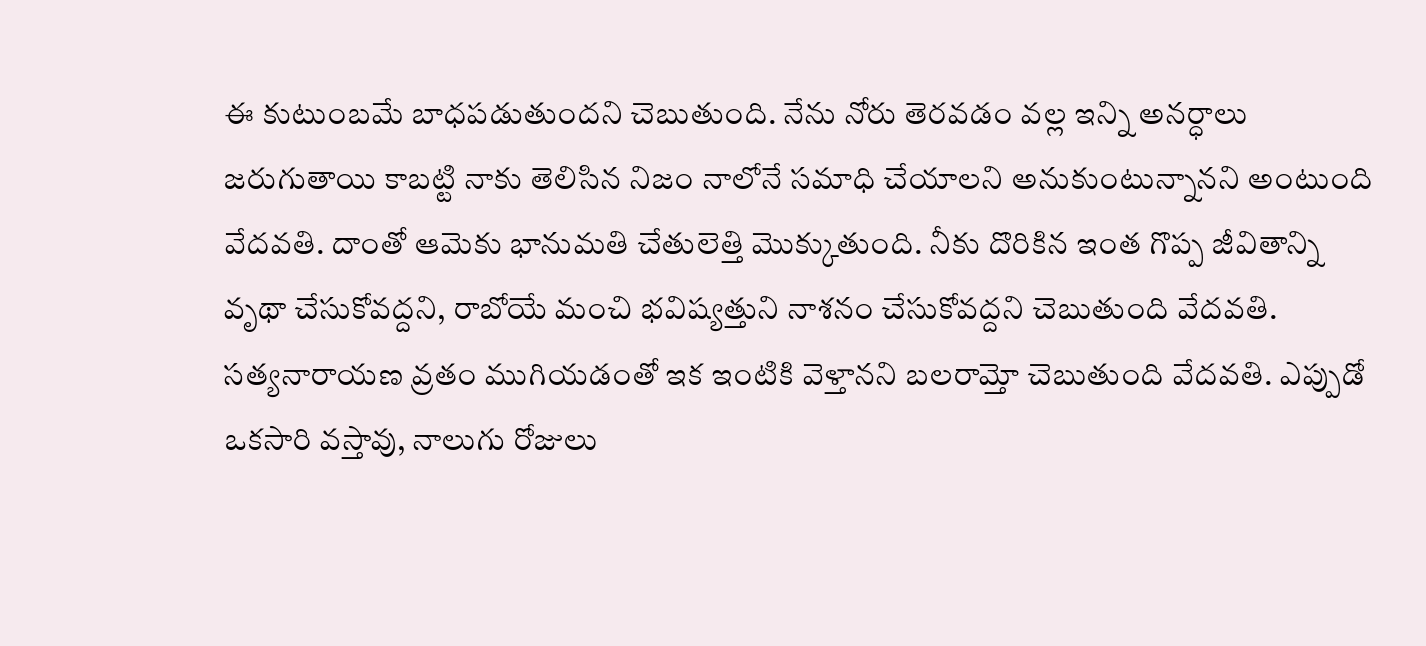ఈ కుటుంబమే బాధపడుతుందని చెబుతుంది. నేను నోరు తెరవడం వల్ల ఇన్ని అనర్ధాలు జరుగుతాయి కాబట్టి నాకు తెలిసిన నిజం నాలోనే సమాధి చేయాలని అనుకుంటున్నానని అంటుంది వేదవతి. దాంతో ఆమెకు భానుమతి చేతులెత్తి మొక్కుతుంది. నీకు దొరికిన ఇంత గొప్ప జీవితాన్ని వృథా చేసుకోవద్దని, రాబోయే మంచి భవిష్యత్తుని నాశనం చేసుకోవద్దని చెబుతుంది వేదవతి.
సత్యనారాయణ వ్రతం ముగియడంతో ఇక ఇంటికి వెళ్తానని బలరామ్తో చెబుతుంది వేదవతి. ఎప్పుడో ఒకసారి వస్తావు, నాలుగు రోజులు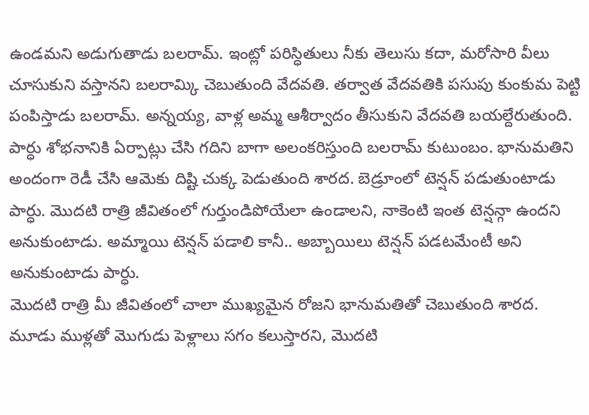ఉండమని అడుగుతాడు బలరామ్. ఇంట్లో పరిస్ధితులు నీకు తెలుసు కదా, మరోసారి వీలు చూసుకుని వస్తానని బలరామ్కి చెబుతుంది వేదవతి. తర్వాత వేదవతికి పసుపు కుంకుమ పెట్టి పంపిస్తాడు బలరామ్. అన్నయ్య, వాళ్ల అమ్మ ఆశీర్వాదం తీసుకుని వేదవతి బయల్దేరుతుంది.
పార్ధు శోభనానికి ఏర్పాట్లు చేసి గదిని బాగా అలంకరిస్తుంది బలరామ్ కుటుంబం. భానుమతిని అందంగా రెడీ చేసి ఆమెకు దిష్టి చుక్క పెడుతుంది శారద. బెడ్రూంలో టెన్షన్ పడుతుంటాడు పార్ధు. మొదటి రాత్రి జీవితంలో గుర్తుండిపోయేలా ఉండాలని, నాకెంటి ఇంత టెన్షన్గా ఉందని అనుకుంటాడు. అమ్మాయి టెన్షన్ పడాలి కానీ.. అబ్బాయిలు టెన్షన్ పడటమేంటీ అని అనుకుంటాడు పార్ధు.
మొదటి రాత్రి మీ జీవితంలో చాలా ముఖ్యమైన రోజని భానుమతితో చెబుతుంది శారద. మూడు ముళ్లతో మొగుడు పెళ్లాలు సగం కలుస్తారని, మొదటి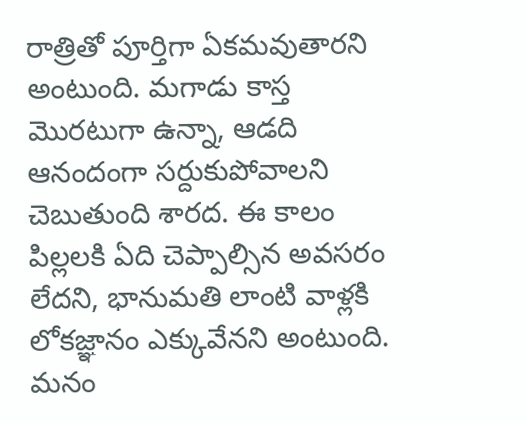రాత్రితో పూర్తిగా ఏకమవుతారని అంటుంది. మగాడు కాస్త మొరటుగా ఉన్నా, ఆడది ఆనందంగా సర్దుకుపోవాలని చెబుతుంది శారద. ఈ కాలం పిల్లలకి ఏది చెప్పాల్సిన అవసరం లేదని, భానుమతి లాంటి వాళ్లకి లోకజ్ఞానం ఎక్కువేనని అంటుంది. మనం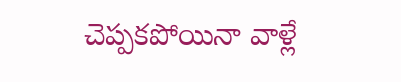చెప్పకపోయినా వాళ్లే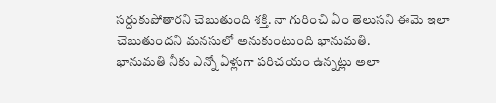సర్దుకుపోతారని చెబుతుంది శక్తి. నా గురించి ఏం తెలుసని ఈమె ఇలా చెబుతుందని మనసులో అనుకుంటుంది భానుమతి.
భానుమతి నీకు ఎన్నో ఏళ్లుగా పరిచయం ఉన్నట్లు అలా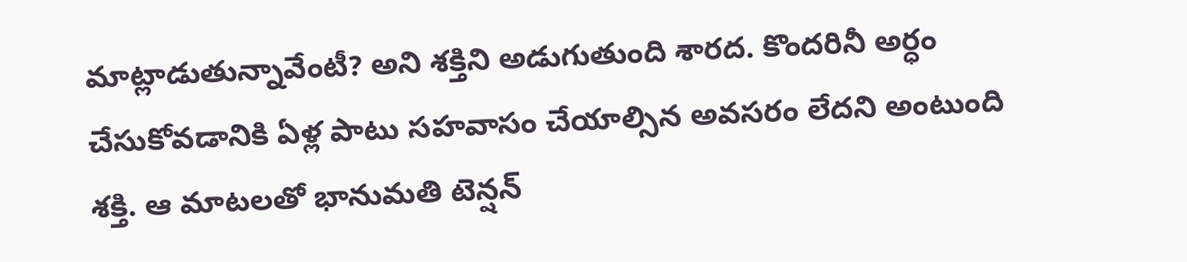మాట్లాడుతున్నావేంటీ? అని శక్తిని అడుగుతుంది శారద. కొందరినీ అర్ధం చేసుకోవడానికి ఏళ్ల పాటు సహవాసం చేయాల్సిన అవసరం లేదని అంటుంది శక్తి. ఆ మాటలతో భానుమతి టెన్షన్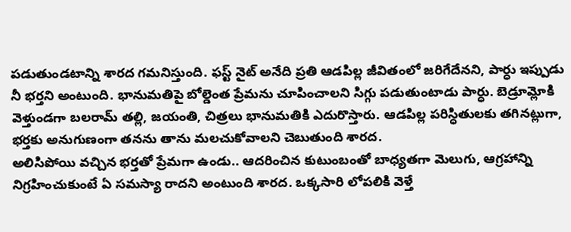పడుతుండటాన్ని శారద గమనిస్తుంది. ఫస్ట్ నైట్ అనేది ప్రతి ఆడపిల్ల జీవితంలో జరిగేదేనని, పార్ధు ఇప్పుడు నీ భర్తని అంటుంది. భానుమతిపై బోల్డెంత ప్రేమను చూపించాలని సిగ్గు పడుతుంటాడు పార్ధు. బెడ్రూమ్లోకి వెళ్తుండగా బలరామ్ తల్లి, జయంతి, చిత్రలు భానుమతికి ఎదురొస్తారు. ఆడపిల్ల పరిస్ధితులకు తగినట్లుగా, భర్తకు అనుగుణంగా తనను తాను మలచుకోవాలని చెబుతుంది శారద.
అలిసిపోయి వచ్చిన భర్తతో ప్రేమగా ఉండు.. ఆదరించిన కుటుంబంతో బాధ్యతగా మెలుగు, ఆగ్రహాన్ని నిగ్రహించుకుంటే ఏ సమస్యా రాదని అంటుంది శారద. ఒక్కసారి లోపలికి వెళ్తే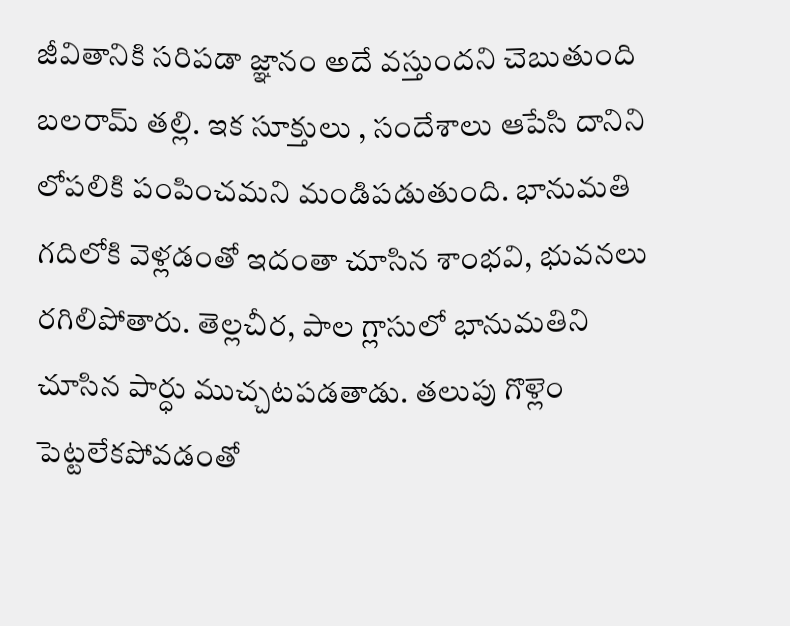జీవితానికి సరిపడా జ్ఞానం అదే వస్తుందని చెబుతుంది బలరామ్ తల్లి. ఇక సూక్తులు , సందేశాలు ఆపేసి దానిని లోపలికి పంపించమని మండిపడుతుంది. భానుమతి గదిలోకి వెళ్లడంతో ఇదంతా చూసిన శాంభవి, భువనలు రగిలిపోతారు. తెల్లచీర, పాల గ్లాసులో భానుమతిని చూసిన పార్ధు ముచ్చటపడతాడు. తలుపు గొళ్లెం పెట్టలేకపోవడంతో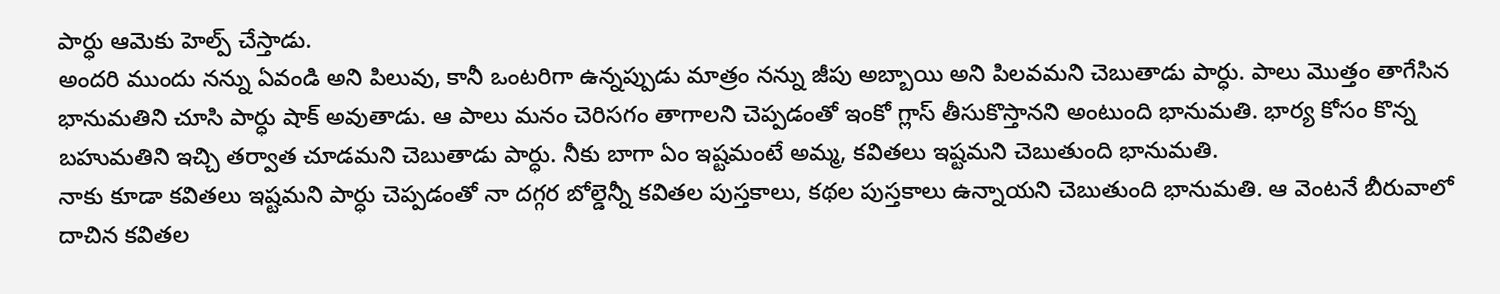పార్ధు ఆమెకు హెల్ప్ చేస్తాడు.
అందరి ముందు నన్ను ఏవండి అని పిలువు, కానీ ఒంటరిగా ఉన్నప్పుడు మాత్రం నన్ను జీపు అబ్బాయి అని పిలవమని చెబుతాడు పార్ధు. పాలు మొత్తం తాగేసిన భానుమతిని చూసి పార్ధు షాక్ అవుతాడు. ఆ పాలు మనం చెరిసగం తాగాలని చెప్పడంతో ఇంకో గ్లాస్ తీసుకొస్తానని అంటుంది భానుమతి. భార్య కోసం కొన్న బహుమతిని ఇచ్చి తర్వాత చూడమని చెబుతాడు పార్ధు. నీకు బాగా ఏం ఇష్టమంటే అమ్మ, కవితలు ఇష్టమని చెబుతుంది భానుమతి.
నాకు కూడా కవితలు ఇష్టమని పార్ధు చెప్పడంతో నా దగ్గర బోల్డెన్నీ కవితల పుస్తకాలు, కథల పుస్తకాలు ఉన్నాయని చెబుతుంది భానుమతి. ఆ వెంటనే బీరువాలో దాచిన కవితల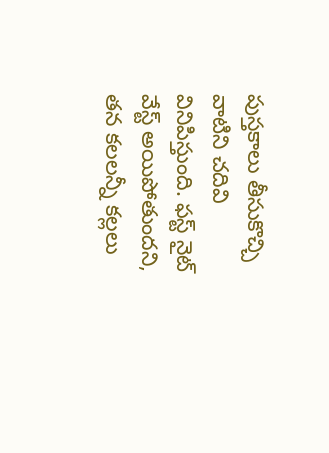పుస్తకాలు తీసుకొచ్చి వాటిని చదివి వినిపిస్తుంది. ఫస్ట్ నైట్ వేస్ట్ అయిపోతుందని, తన కలలన్నీ కల్లలు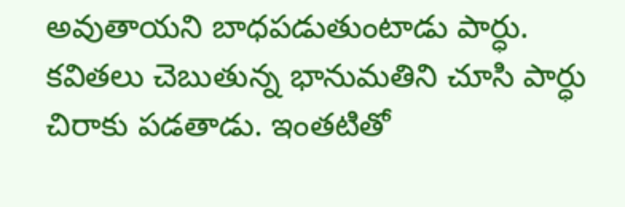అవుతాయని బాధపడుతుంటాడు పార్ధు. కవితలు చెబుతున్న భానుమతిని చూసి పార్ధు చిరాకు పడతాడు. ఇంతటితో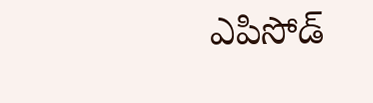ఎపిసోడ్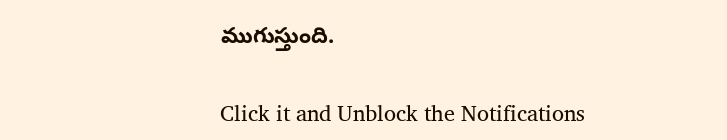ముగుస్తుంది.


Click it and Unblock the Notifications